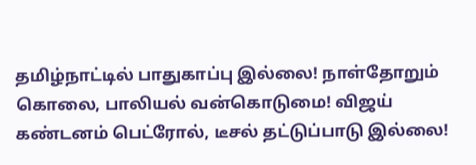தமிழ்நாட்டில் பாதுகாப்பு இல்லை! நாள்தோறும் கொலை, பாலியல் வன்கொடுமை! விஜய் கண்டனம் பெட்ரோல், டீசல் தட்டுப்பாடு இல்லை!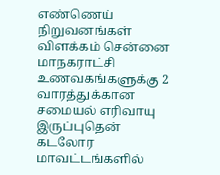எண்ணெய் நிறுவனங்கள் விளக்கம் சென்னை மாநகராட்சி உணவகங்களுக்கு 2 வாரத்துக்கான சமையல் எரிவாயு இருப்புதென் கடலோர மாவட்டங்களில்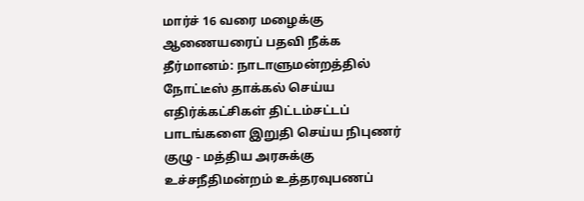மார்ச் 16 வரை மழைக்கு ஆணையரைப் பதவி நீக்க தீர்மானம்: நாடாளுமன்றத்தில் நோட்டீஸ் தாக்கல் செய்ய எதிர்க்கட்சிகள் திட்டம்சட்டப் பாடங்களை இறுதி செய்ய நிபுணர் குழு - மத்திய அரசுக்கு உச்சநீதிமன்றம் உத்தரவுபணப்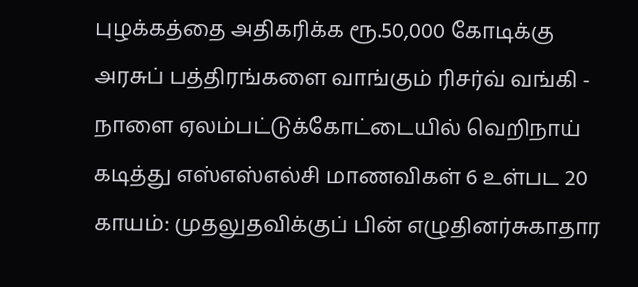புழக்கத்தை அதிகரிக்க ரூ.50,000 கோடிக்கு அரசுப் பத்திரங்களை வாங்கும் ரிசர்வ் வங்கி - நாளை ஏலம்பட்டுக்கோட்டையில் வெறிநாய் கடித்து எஸ்எஸ்எல்சி மாணவிகள் 6 உள்பட 20 காயம்: முதலுதவிக்குப் பின் எழுதினர்சுகாதார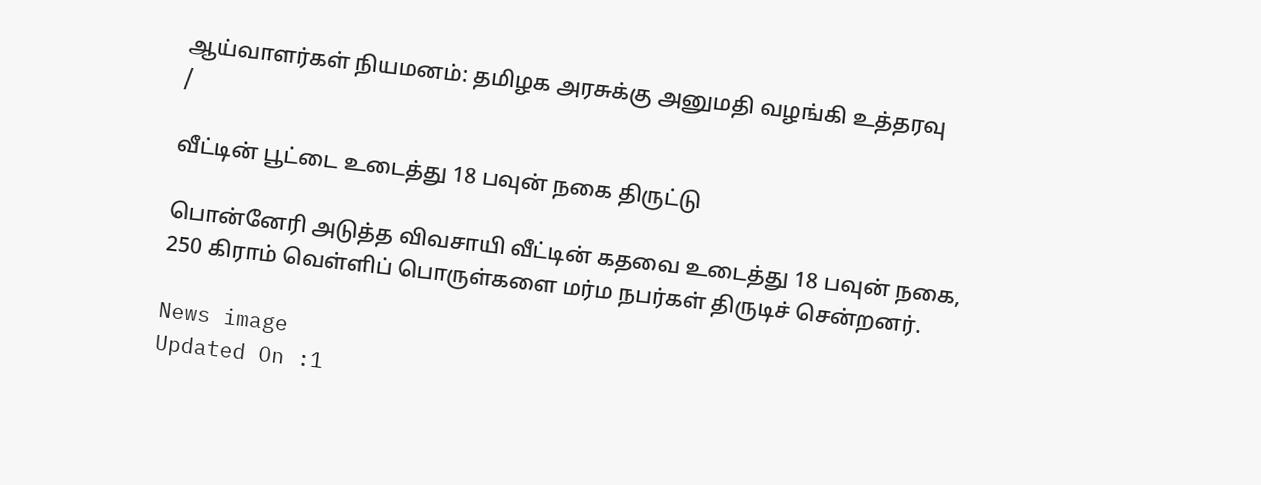ஆய்வாளர்கள் நியமனம்: தமிழக அரசுக்கு அனுமதி வழங்கி உத்தரவு
/

வீட்டின் பூட்டை உடைத்து 18 பவுன் நகை திருட்டு

பொன்னேரி அடுத்த விவசாயி வீட்டின் கதவை உடைத்து 18 பவுன் நகை, 250 கிராம் வெள்ளிப் பொருள்களை மர்ம நபர்கள் திருடிச் சென்றனர்.

News image
Updated On :1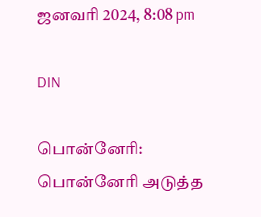ஜனவரி 2024, 8:08 pm

DIN

பொன்னேரி: பொன்னேரி அடுத்த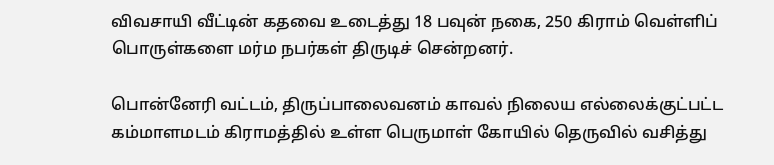விவசாயி வீட்டின் கதவை உடைத்து 18 பவுன் நகை, 250 கிராம் வெள்ளிப் பொருள்களை மர்ம நபர்கள் திருடிச் சென்றனர்.

பொன்னேரி வட்டம், திருப்பாலைவனம் காவல் நிலைய எல்லைக்குட்பட்ட கம்மாளமடம் கிராமத்தில் உள்ள பெருமாள் கோயில் தெருவில் வசித்து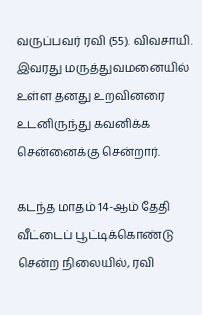வருப்பவர் ரவி (55). விவசாயி. இவரது மருத்துவமனையில் உள்ள தனது உறவினரை உடனிருந்து கவனிக்க சென்னைக்கு சென்றார்.

கடந்த மாதம் 14-ஆம் தேதி வீட்டைப் பூட்டிக்கொண்டு சென்ற நிலையில், ரவி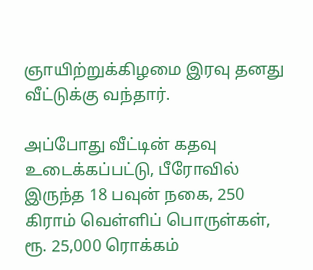ஞாயிற்றுக்கிழமை இரவு தனது வீட்டுக்கு வந்தார்.

அப்போது வீட்டின் கதவு உடைக்கப்பட்டு, பீரோவில் இருந்த 18 பவுன் நகை, 250 கிராம் வெள்ளிப் பொருள்கள், ரூ. 25,000 ரொக்கம்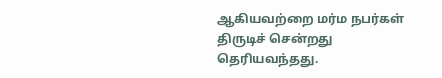ஆகியவற்றை மர்ம நபர்கள் திருடிச் சென்றது தெரியவந்தது.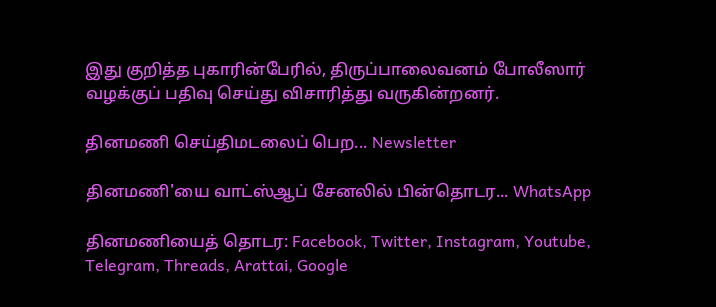இது குறித்த புகாரின்பேரில், திருப்பாலைவனம் போலீஸார் வழக்குப் பதிவு செய்து விசாரித்து வருகின்றனர்.

தினமணி செய்திமடலைப் பெற... Newsletter

தினமணி'யை வாட்ஸ்ஆப் சேனலில் பின்தொடர... WhatsApp

தினமணியைத் தொடர: Facebook, Twitter, Instagram, Youtube, Telegram, Threads, Arattai, Google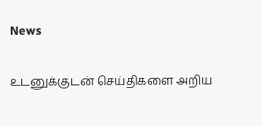News

உடனுக்குடன் செய்திகளை அறிய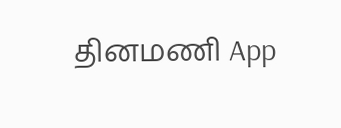தினமணி App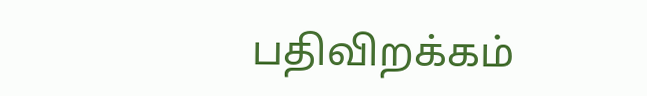பதிவிறக்கம்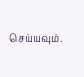செய்யவும்.